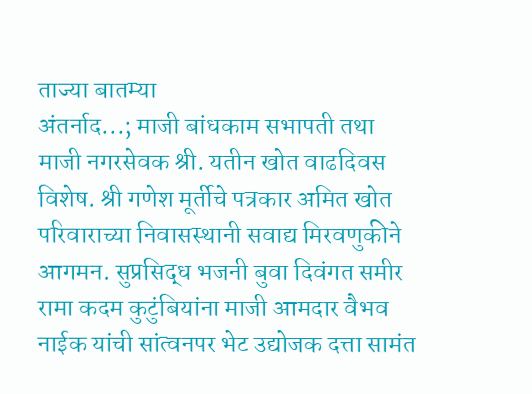ताज्या बातम्या
अंतर्नाद...; माजी बांधकाम सभापती तथा माजी नगरसेवक श्री. यतीन खोत वाढदिवस विशेष. श्री गणेश मूर्तीचे पत्रकार अमित खोत परिवाराच्या निवासस्थानी सवाद्य मिरवणुकीने आगमन. सुप्रसिद्ध भजनी बुवा दिवंगत समीर रामा कदम कुटुंबियांना माजी आमदार वैभव नाईक यांची सांत्वनपर भेट उद्योजक दत्ता सामंत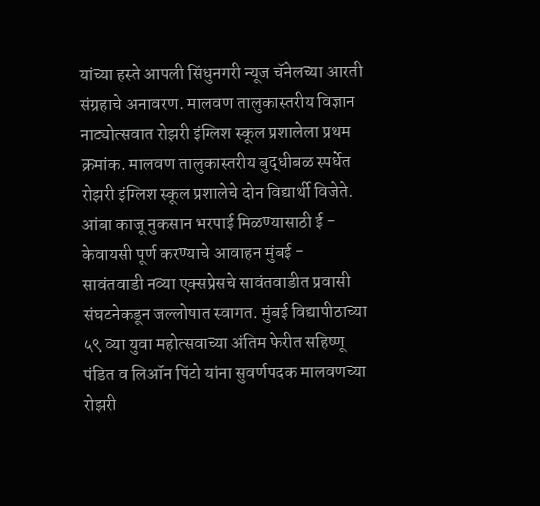यांच्या हस्ते आपली सिंधुनगरी न्यूज चॅनेलच्या आरती संग्रहाचे अनावरण. मालवण तालुकास्तरीय विज्ञान नाट्योत्सवात रोझरी इंग्लिश स्कूल प्रशालेला प्रथम क्रमांक. मालवण तालुकास्तरीय बुद्धीबळ स्पर्धेत रोझरी इंग्लिश स्कूल प्रशालेचे दोन विद्यार्थी विजेते. आंबा काजू नुकसान भरपाई मिळण्यासाठी ई - केवायसी पूर्ण करण्याचे आवाहन मुंबई - सावंतवाडी नव्या एक्सप्रेसचे सावंतवाडीत प्रवासी संघटनेकडून जल्लोषात स्वागत. मुंबई विद्यापीठाच्या ५९ व्या युवा महोत्सवाच्या अंतिम फेरीत सहिष्णू पंडित व लिऑन पिंटो यांना सुवर्णपदक मालवणच्या रोझरी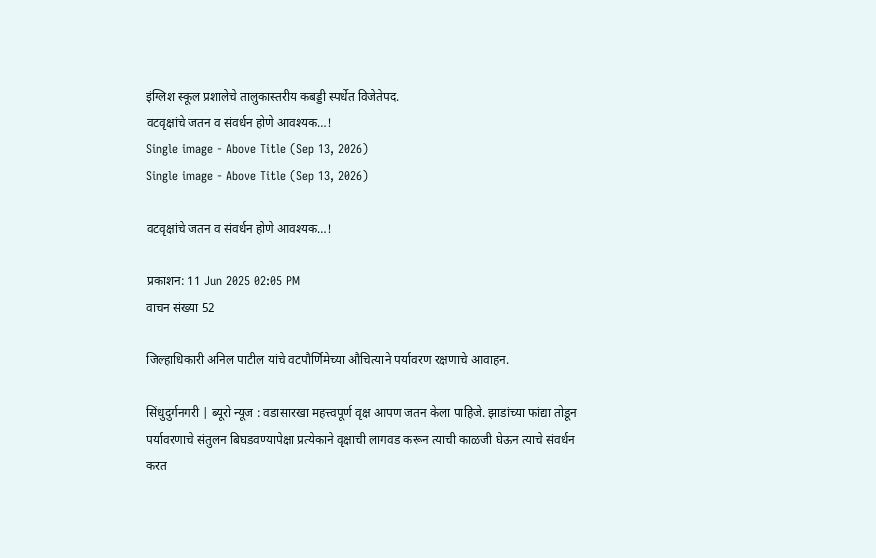इंग्लिश स्कूल प्रशालेचे तालुकास्तरीय कबड्डी स्पर्धेत विजेतेपद.
वटवृक्षांचे जतन व संवर्धन होणे आवश्यक…!
Single image - Above Title (Sep 13, 2026)
Single image - Above Title (Sep 13, 2026)

वटवृक्षांचे जतन व संवर्धन होणे आवश्यक…!

प्रकाशन: 11 Jun 2025 02:05 PM
वाचन संख्या 52

जिल्हाधिकारी अनिल पाटील यांचे वटपौर्णिमेच्या औचित्याने पर्यावरण रक्षणाचे आवाहन.

सिंधुदुर्गनगरी | ब्यूरो न्यूज : वडासारखा महत्त्वपूर्ण वृक्ष आपण जतन केला पाहिजे. झाडांच्या फांद्या तोडून पर्यावरणाचे संतुलन बिघडवण्यापेक्षा प्रत्येकाने वृक्षाची लागवड करून त्याची काळजी घेऊन त्याचे संवर्धन करत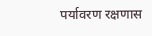पर्यावरण रक्षणास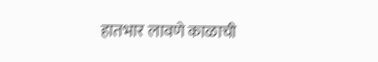हातभार लावणे काळाची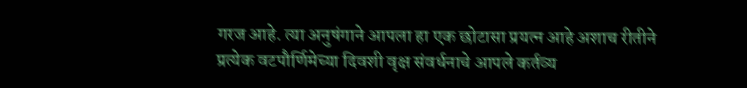गरज आहे. त्या अनुषंगाने आपला हा एक छोटासा प्रयत्न आहे अशाच रीतीने प्रत्येक वटपौर्णिमेच्या दिवशी वृक्ष संवर्धनाचे आपले कर्तव्य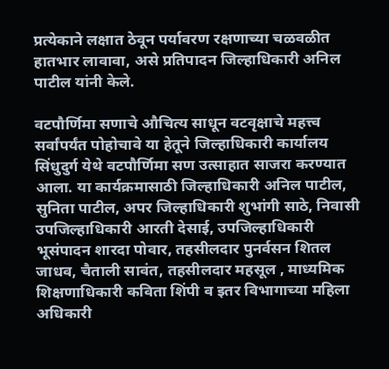प्रत्येकाने लक्षात ठेवून पर्यावरण रक्षणाच्या चळवळीत हातभार लावावा, असे प्रतिपादन जिल्हाधिकारी अनिल पाटील यांनी केले.

वटपौर्णिमा सणाचे औचित्य साधून वटवृक्षाचे महत्त्व सर्वांपर्यंत पोहोचावे या हेतूने जिल्हाधिकारी कार्यालय सिंधुदुर्ग येथे वटपौर्णिमा सण उत्साहात साजरा करण्यात आला. या कार्यक्रमासाठी जिल्हाधिकारी अनिल पाटील, सुनिता पाटील, अपर जिल्हाधिकारी शुभांगी साठे, निवासी उपजिल्हाधिकारी आरती देसाई, उपजिल्हाधिकारी भूसंपादन शारदा पोवार, तहसीलदार पुनर्वसन शितल जाधव, चैताली सावंत, तहसीलदार महसूल , माध्यमिक शिक्षणाधिकारी कविता शिंपी व इतर विभागाच्या महिला अधिकारी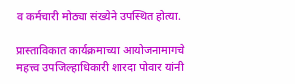व कर्मचारी मोठ्या संख्येने उपस्थित होत्या.

प्रास्ताविकात कार्यक्रमाच्या आयोजनामागचे महत्त्व उपजिल्हाधिकारी शारदा पोवार यांनी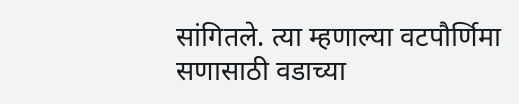सांगितले. त्या म्हणाल्या वटपौर्णिमा सणासाठी वडाच्या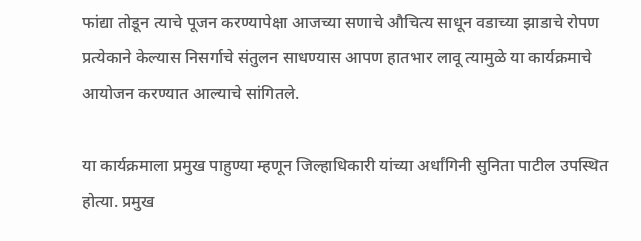फांद्या तोडून त्याचे पूजन करण्यापेक्षा आजच्या सणाचे औचित्य साधून वडाच्या झाडाचे रोपण प्रत्येकाने केल्यास निसर्गाचे संतुलन साधण्यास आपण हातभार लावू त्यामुळे या कार्यक्रमाचे आयोजन करण्यात आल्याचे सांगितले.

या कार्यक्रमाला प्रमुख पाहुण्या म्हणून जिल्हाधिकारी यांच्या अर्धांगिनी सुनिता पाटील उपस्थित होत्या. प्रमुख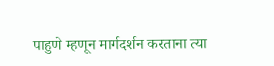पाहुणे म्हणून मार्गदर्शन करताना त्या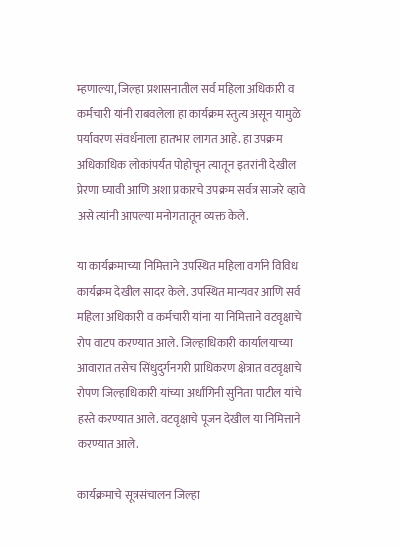म्हणाल्या, जिल्हा प्रशासनातील सर्व महिला अधिकारी व कर्मचारी यांनी राबवलेला हा कार्यक्रम स्तुत्य असून यामुळे पर्यावरण संवर्धनाला हातभार लागत आहे. हा उपक्रम अधिकाधिक लोकांपर्यंत पोहोचून त्यातून इतरांनी देखील प्रेरणा घ्यावी आणि अशा प्रकारचे उपक्रम सर्वत्र साजरे व्हावे असे त्यांनी आपल्या मनोगतातून व्यक्त केले.

या कार्यक्रमाच्या निमित्ताने उपस्थित महिला वर्गाने विविध कार्यक्रम देखील सादर केले. उपस्थित मान्यवर आणि सर्व महिला अधिकारी व कर्मचारी यांना या निमित्ताने वटवृक्षाचे रोप वाटप करण्यात आले. जिल्हाधिकारी कार्यालयाच्या आवारात तसेच सिंधुदुर्गनगरी प्राधिकरण क्षेत्रात वटवृक्षाचे रोपण जिल्हाधिकारी यांच्या अर्धांगिनी सुनिता पाटील यांचे हस्ते करण्यात आले. वटवृक्षाचे पूजन देखील या निमित्ताने करण्यात आले.

कार्यक्रमाचे सूत्रसंचालन जिल्हा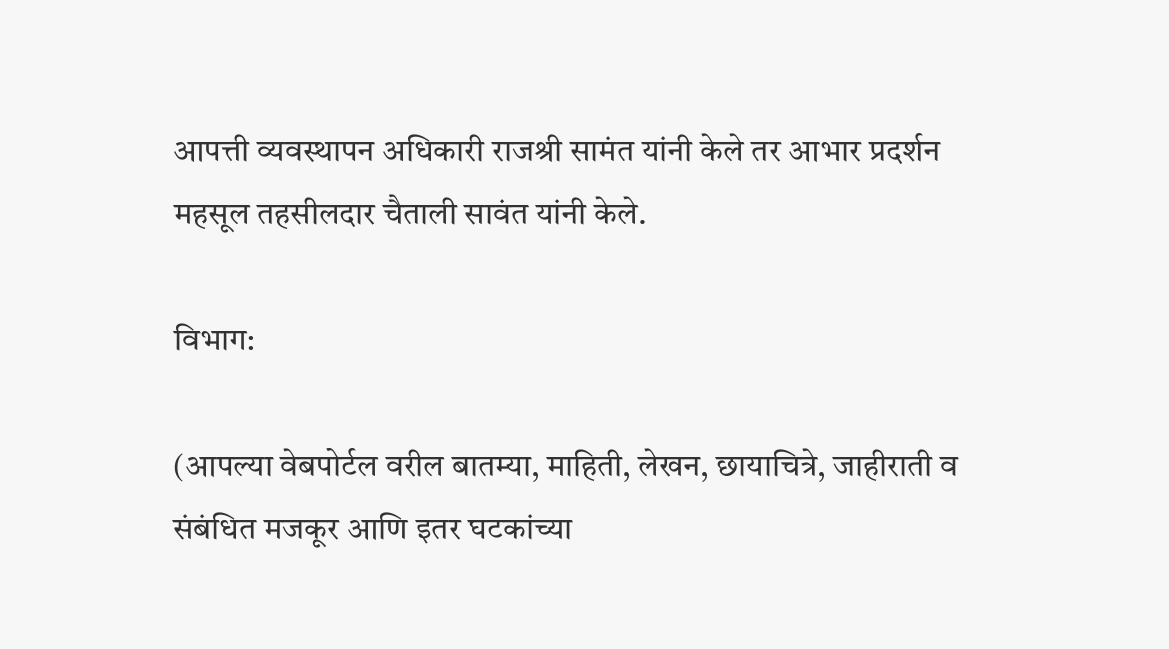आपत्ती व्यवस्थापन अधिकारी राजश्री सामंत यांनी केले तर आभार प्रदर्शन महसूल तहसीलदार चैताली सावंत यांनी केले.

विभाग:

(आपल्या वेबपोर्टल वरील बातम्या, माहिती, लेखन, छायाचित्रे, जाहीराती व संबंधित मजकूर आणि इतर घटकांच्या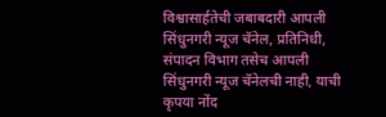विश्वासार्हतेची जबाबदारी आपली सिंधुनगरी न्यूज चॅनेल, प्रतिनिधी, संपादन विभाग तसेच आपली सिंधुनगरी न्यूज चॅनेलची नाही, याची कृपया नोंद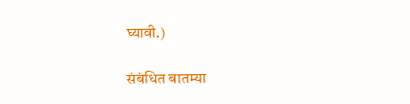घ्यावी.)

संबंधित बातम्या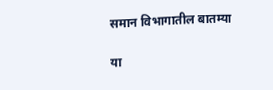समान विभागातील बातम्या

या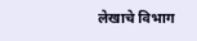लेखाचे विभाग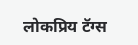लोकप्रिय टॅग्स